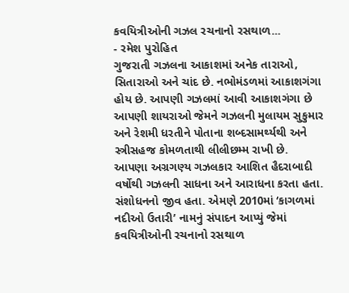કવયિત્રીઓની ગઝલ રચનાનો રસથાળ...
- રમેશ પુરોહિત
ગુજરાતી ગઝલના આકાશમાં અનેક તારાઓ, સિતારાઓ અને ચાંદ છે. નભોમંડળમાં આકાશગંગા હોય છે. આપણી ગઝલમાં આવી આકાશગંગા છે આપણી શાયરાઓ જેમને ગઝલની મુલાયમ સુકુમાર અને રેશમી ધરતીને પોતાના શબ્દસામર્થ્યથી અને સ્ત્રીસહજ કોમળતાથી લીલીછમ્મ રાખી છે.
આપણા અગ્રગણ્ય ગઝલકાર આશિત હૈદરાબાદી વર્ષોથી ગઝલની સાધના અને આરાધના કરતા હતા. સંશોધનનો જીવ હતા. એમણે 2010માં ‘કાગળમાં નદીઓ ઉતારી’ નામનું સંપાદન આપ્યું જેમાં કવયિત્રીઓની રચનાનો રસથાળ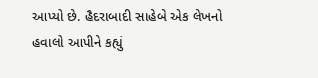આપ્યો છે. હૈદરાબાદી સાહેબે એક લેખનો હવાલો આપીને કહ્યું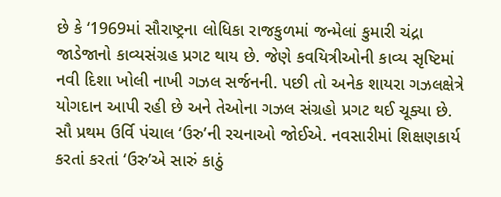છે કે ‘1969માં સૌરાષ્ટ્રના લોધિકા રાજકુળમાં જન્મેલાં કુમારી ચંદ્રા જાડેજાનો કાવ્યસંગ્રહ પ્રગટ થાય છે. જેણે કવયિત્રીઓની કાવ્ય સૃષ્ટિમાં નવી દિશા ખોલી નાખી ગઝલ સર્જનની. પછી તો અનેક શાયરા ગઝલક્ષેત્રે યોગદાન આપી રહી છે અને તેઓના ગઝલ સંગ્રહો પ્રગટ થઈ ચૂક્યા છે.
સૌ પ્રથમ ઉર્વિ પંચાલ ‘ઉરુ’ની રચનાઓ જોઈએ. નવસારીમાં શિક્ષણકાર્ય કરતાં કરતાં ‘ઉરુ’એ સારું કાઠું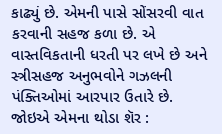કાઢ્યું છે. એમની પાસે સોંસરવી વાત કરવાની સહજ કળા છે. એ વાસ્તવિકતાની ધરતી પર લખે છે અને સ્ત્રીસહજ અનુભવોને ગઝલની પંક્તિઓમાં આરપાર ઉતારે છે.
જોઇએ એમના થોડા શૅર :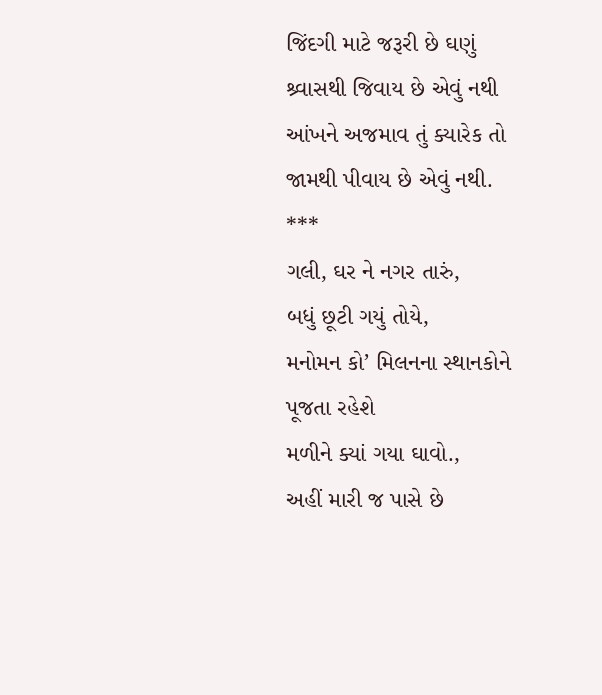જિંદગી માટે જરૂરી છે ઘણું
શ્ર્વાસથી જિવાય છે એવું નથી
આંખને અજમાવ તું ક્યારેક તો
જામથી પીવાય છે એવું નથી.
***
ગલી, ઘર ને નગર તારું,
બધું છૂટી ગયું તોયે,
મનોમન કો’ મિલનના સ્થાનકોને
પૂજતા રહેશે
મળીને ક્યાં ગયા ઘાવો.,
અહીં મારી જ પાસે છે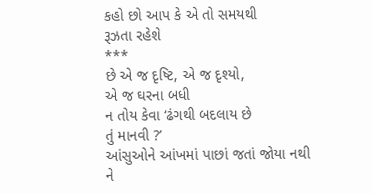કહો છો આપ કે એ તો સમયથી
રૂઝતા રહેશે
***
છે એ જ દૃષ્ટિ, એ જ દૃશ્યો,
એ જ ઘરના બધી
ન તોય કેવા ‘ઢંગથી બદલાય છે
તું માનવી ?’
આંસુઓને આંખમાં પાછાં જતાં જોયા નથી
ને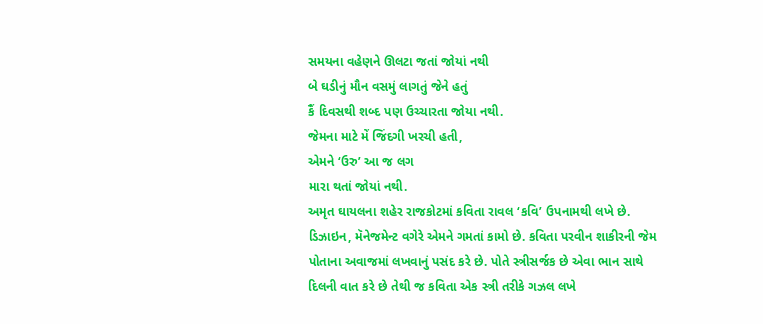સમયના વહેણને ઊલટા જતાં જોયાં નથી
બે ઘડીનું મૌન વસમું લાગતું જેને હતું
કૈં દિવસથી શબ્દ પણ ઉચ્ચારતા જોયા નથી.
જેમના માટે મેં જિંદગી ખરચી હતી,
એમને ‘ઉરુ’ આ જ લગ
મારા થતાં જોયાં નથી.
અમૃત ઘાયલના શહેર રાજકોટમાં કવિતા રાવલ ‘કવિ’ ઉપનામથી લખે છે. ડિઝાઇન, મૅનેજમેન્ટ વગેરે એમને ગમતાં કામો છે. કવિતા પરવીન શાકીરની જેમ પોતાના અવાજમાં લખવાનું પસંદ કરે છે. પોતે સ્ત્રીસર્જક છે એવા ભાન સાથે દિલની વાત કરે છે તેથી જ કવિતા એક સ્ત્રી તરીકે ગઝલ લખે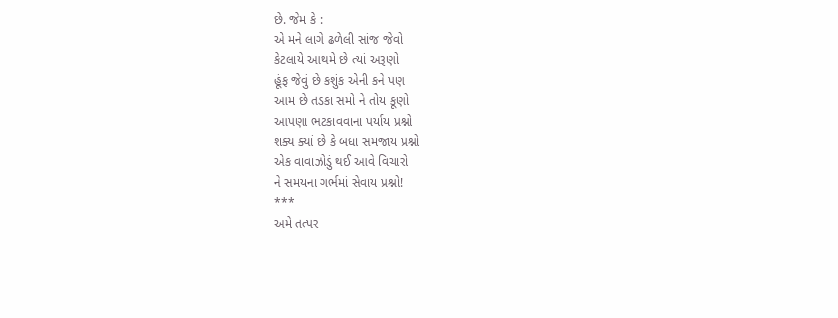છે. જેમ કે :
એ મને લાગે ઢળેલી સાંજ જેવો
કેટલાયે આથમે છે ત્યાં અરૂણો
હૂંફ જેવું છે કશુંક એની કને પણ
આમ છે તડકા સમો ને તોય કૂણો
આપણા ભટકાવવાના પર્યાય પ્રશ્નો
શક્ય ક્યાં છે કે બધા સમજાય પ્રશ્નો
એક વાવાઝોડું થઈ આવે વિચારો
ને સમયના ગર્ભમાં સેવાય પ્રશ્નો!
***
અમે તત્પર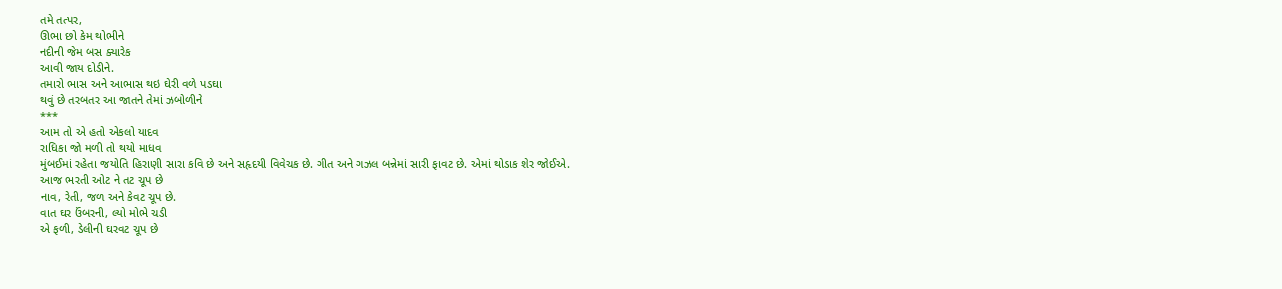તમે તત્પર,
ઊભા છો કેમ થોભીને
નદીની જેમ બસ ક્યારેક
આવી જાય દોડીને.
તમારો ભાસ અને આભાસ થઇ ઘેરી વળે પડઘા
થવું છે તરબતર આ જાતને તેમાં ઝબોળીને
***
આમ તો એ હતો એકલો યાદવ
રાધિકા જો મળી તો થયો માધવ
મુંબઈમાં રહેતા જયોતિ હિરાણી સારા કવિ છે અને સહૃદયી વિવેચક છે. ગીત અને ગઝલ બન્નેમાં સારી ફાવટ છે. એમાં થોડાક શેર જોઈએ.
આજ ભરતી ઓટ ને તટ ચૂપ છે
નાવ, રેતી, જળ અને કેવટ ચૂપ છે.
વાત ઘર ઉંબરની, લ્યો મોભે ચડી
એ ફળી, ડેલીની ઘરવટ ચૂપ છે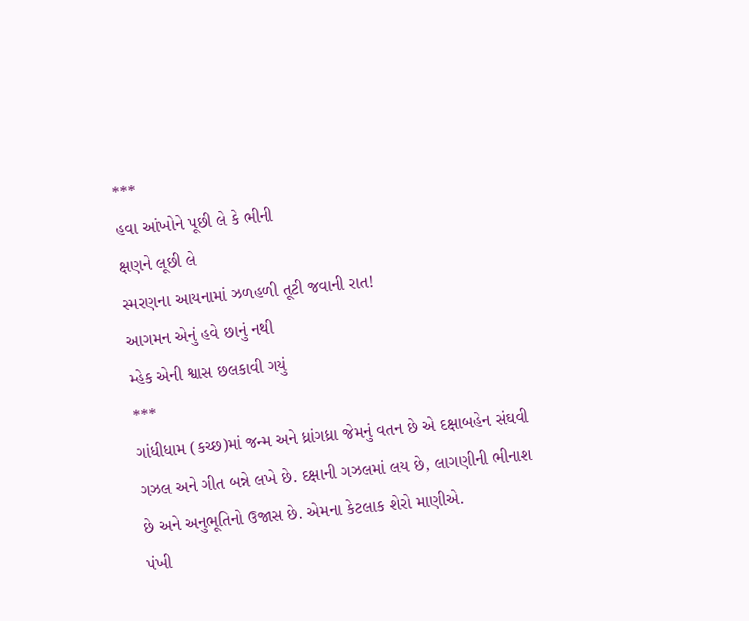***
હવા આંખોને પૂછી લે કે ભીની
ક્ષણને લૂછી લે
સ્મરણના આયનામાં ઝળહળી તૂટી જવાની રાત!
આગમન એનું હવે છાનું નથી
મ્હેક એની શ્વાસ છલકાવી ગયું
***
ગાંધીધામ (કચ્છ)માં જન્મ અને ધ્રાંગધ્રા જેમનું વતન છે એ દક્ષાબહેન સંઘવી ગઝલ અને ગીત બન્ને લખે છે. દક્ષાની ગઝલમાં લય છે, લાગણીની ભીનાશ છે અને અનુભૂતિનો ઉજાસ છે. એમના કેટલાક શેરો માણીએ.
પંખી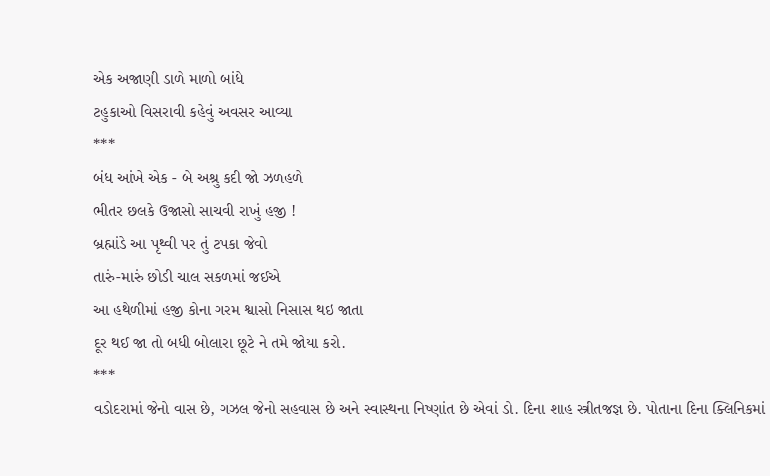એક અજાણી ડાળે માળો બાંધે
ટહુકાઓ વિસરાવી કહેવું અવસર આવ્યા
***
બંધ આંખે એક - બે અશ્રુ કદી જો ઝળહળે
ભીતર છલકે ઉજાસો સાચવી રાખું હજી !
બ્રહ્માંડે આ પૃથ્વી પર તું ટપકા જેવો
તારું-મારું છોડી ચાલ સકળમાં જઈએ
આ હથેળીમાં હજી કોના ગરમ શ્વાસો નિસાસ થઇ જાતા
દૂર થઈ જા તો બધી બોલારા છૂટે ને તમે જોયા કરો.
***
વડોદરામાં જેનો વાસ છે, ગઝલ જેનો સહવાસ છે અને સ્વાસ્થના નિષ્ણાંત છે એવાં ડો. દિના શાહ સ્ત્રીતજજ્ઞ છે. પોતાના દિના ક્લિનિકમાં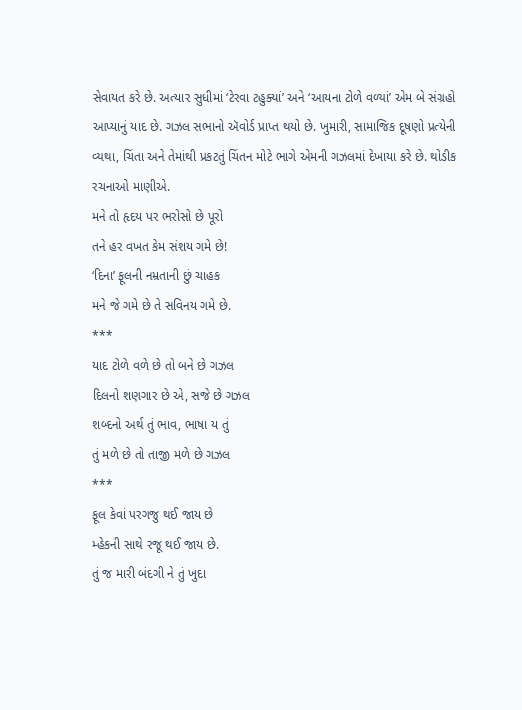સેવાયત કરે છે. અત્યાર સુધીમાં ‘ટેરવા ટહુક્યાં’ અને ‘આયના ટોળે વળ્યાં’ એમ બે સંગ્રહો આપ્યાનું યાદ છે. ગઝલ સભાનો ઍવોર્ડ પ્રાપ્ત થયો છે. ખુમારી, સામાજિક દૂષણો પ્રત્યેની વ્યથા, ચિંતા અને તેમાંથી પ્રકટતું ચિંતન મોટે ભાગે એમની ગઝલમાં દેખાયા કરે છે. થોડીક રચનાઓ માણીએ.
મને તો હૃદય પર ભરોસો છે પૂરો
તને હર વખત કેમ સંશય ગમે છે!
‘દિના’ ફૂલની નમ્રતાની છું ચાહક
મને જે ગમે છે તે સવિનય ગમે છે.
***
યાદ ટોળે વળે છે તો બને છે ગઝલ
દિલનો શણગાર છે એ, સજે છે ગઝલ
શબ્દનો અર્થ તું ભાવ, ભાષા ય તું
તું મળે છે તો તાજી મળે છે ગઝલ
***
ફૂલ કેવાં પરગજુ થઈ જાય છે
મ્હેકની સાથે રજૂ થઈ જાય છે.
તું જ મારી બંદગી ને તું ખુદા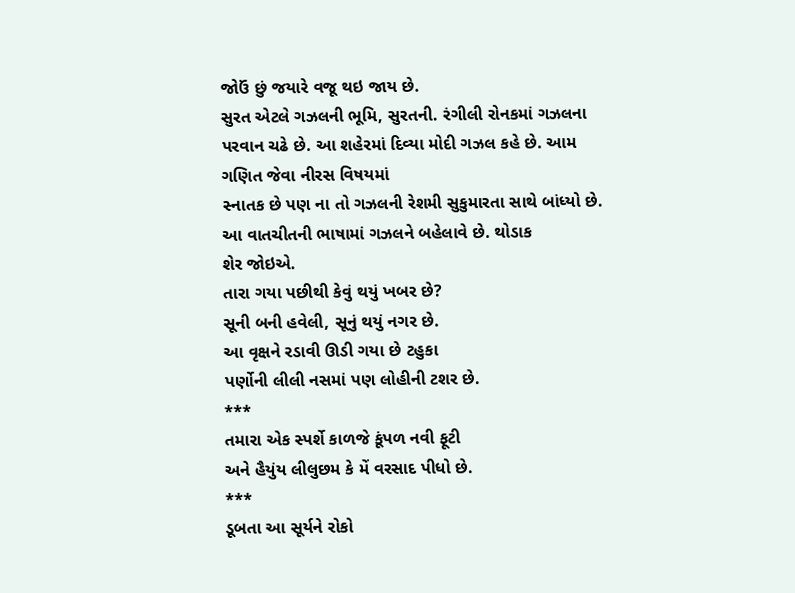જોઉં છું જયારે વજૂ થઇ જાય છે.
સુરત એટલે ગઝલની ભૂમિ, સુરતની. રંગીલી રોનકમાં ગઝલના પરવાન ચઢે છે. આ શહેરમાં દિવ્યા મોદી ગઝલ કહે છે. આમ ગણિત જેવા નીરસ વિષયમાં
સ્નાતક છે પણ ના તો ગઝલની રેશમી સુકુમારતા સાથે બાંધ્યો છે. આ વાતચીતની ભાષામાં ગઝલને બહેલાવે છે. થોડાક
શેર જોઇએ.
તારા ગયા પછીથી કેવું થયું ખબર છે?
સૂની બની હવેલી, સૂનું થયું નગર છે.
આ વૃક્ષને રડાવી ઊડી ગયા છે ટહુકા
પર્ણોની લીલી નસમાં પણ લોહીની ટશર છે.
***
તમારા એક સ્પર્શે કાળજે કૂંપળ નવી ફૂટી
અને હૈયુંય લીલુછમ કે મેં વરસાદ પીધો છે.
***
ડૂબતા આ સૂર્યને રોકો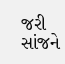જરી
સાંજને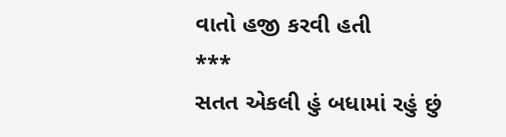વાતો હજી કરવી હતી
***
સતત એકલી હું બધામાં રહું છું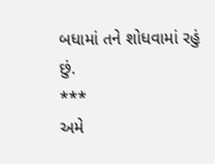બધામાં તને શોધવામાં રહું છું.
***
અમે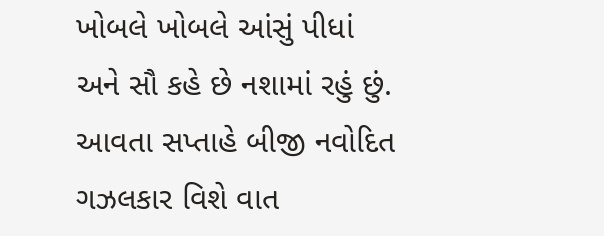ખોબલે ખોબલે આંસું પીધાં
અને સૌ કહે છે નશામાં રહું છું.
આવતા સપ્તાહે બીજી નવોદિત ગઝલકાર વિશે વાત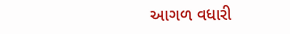આગળ વધારી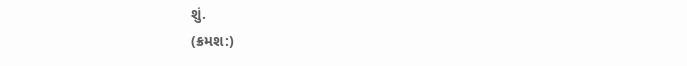શું.
(ક્રમશ:)